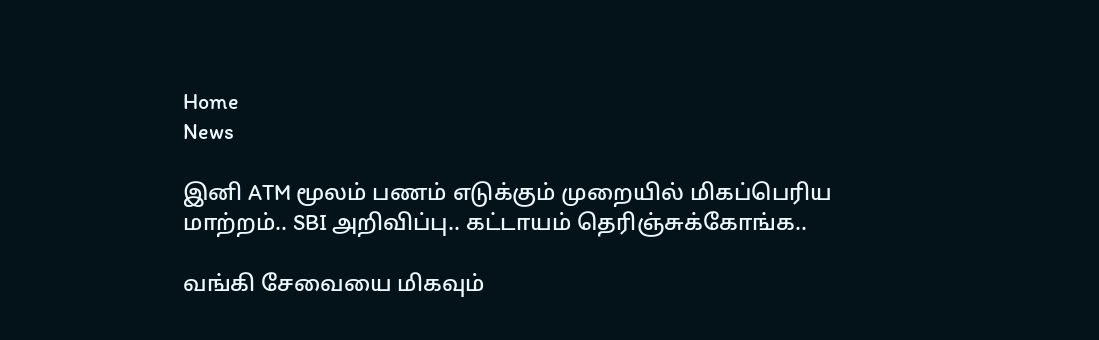Home
News

இனி ATM மூலம் பணம் எடுக்கும் முறையில் மிகப்பெரிய மாற்றம்.. SBI அறிவிப்பு.. கட்டாயம் தெரிஞ்சுக்கோங்க..

வங்கி சேவையை மிகவும்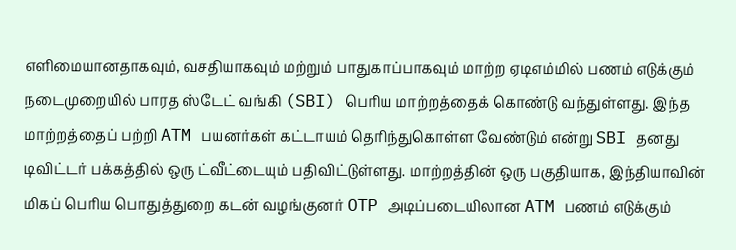எளிமையானதாகவும், வசதியாகவும் மற்றும் பாதுகாப்பாகவும் மாற்ற ஏடிஎம்மில் பணம் எடுக்கும் நடைமுறையில் பாரத ஸ்டேட் வங்கி (SBI) பெரிய மாற்றத்தைக் கொண்டு வந்துள்ளது. இந்த மாற்றத்தைப் பற்றி ATM பயனர்கள் கட்டாயம் தெரிந்துகொள்ள வேண்டும் என்று SBI தனது டிவிட்டர் பக்கத்தில் ஒரு ட்வீட்டையும் பதிவிட்டுள்ளது. மாற்றத்தின் ஒரு பகுதியாக, இந்தியாவின் மிகப் பெரிய பொதுத்துறை கடன் வழங்குனர் OTP அடிப்படையிலான ATM பணம் எடுக்கும்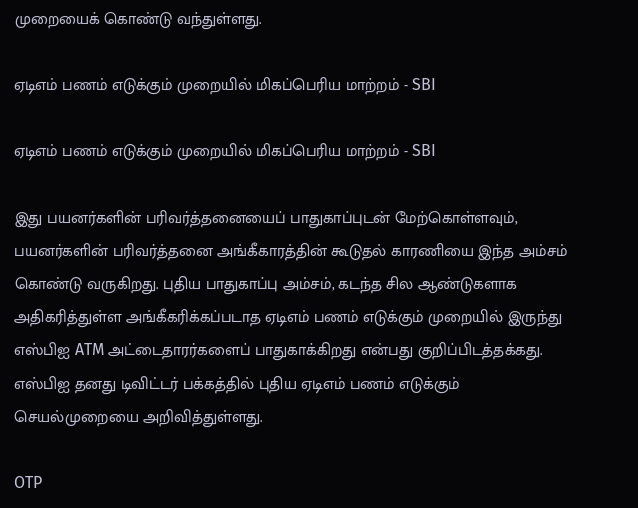முறையைக் கொண்டு வந்துள்ளது.

ஏடிஎம் பணம் எடுக்கும் முறையில் மிகப்பெரிய மாற்றம் - SBI

ஏடிஎம் பணம் எடுக்கும் முறையில் மிகப்பெரிய மாற்றம் - SBI

இது பயனர்களின் பரிவர்த்தனையைப் பாதுகாப்புடன் மேற்கொள்ளவும், பயனர்களின் பரிவர்த்தனை அங்கீகாரத்தின் கூடுதல் காரணியை இந்த அம்சம் கொண்டு வருகிறது. புதிய பாதுகாப்பு அம்சம், கடந்த சில ஆண்டுகளாக அதிகரித்துள்ள அங்கீகரிக்கப்படாத ஏடிஎம் பணம் எடுக்கும் முறையில் இருந்து எஸ்பிஐ ATM அட்டைதாரர்களைப் பாதுகாக்கிறது என்பது குறிப்பிடத்தக்கது. எஸ்பிஐ தனது டிவிட்டர் பக்கத்தில் புதிய ஏடிஎம் பணம் எடுக்கும் செயல்முறையை அறிவித்துள்ளது.

OTP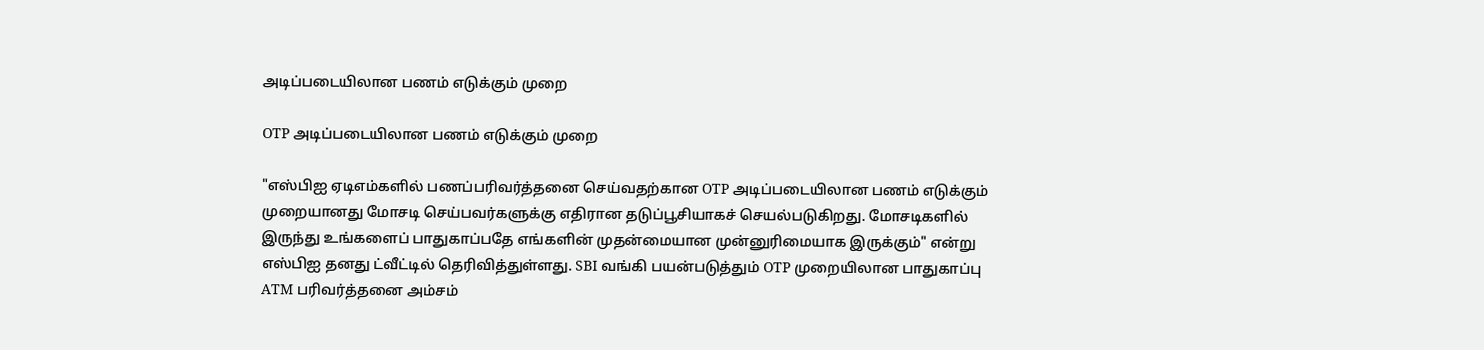அடிப்படையிலான பணம் எடுக்கும் முறை

OTP அடிப்படையிலான பணம் எடுக்கும் முறை

"எஸ்பிஐ ஏடிஎம்களில் பணப்பரிவர்த்தனை செய்வதற்கான OTP அடிப்படையிலான பணம் எடுக்கும் முறையானது மோசடி செய்பவர்களுக்கு எதிரான தடுப்பூசியாகச் செயல்படுகிறது. மோசடிகளில் இருந்து உங்களைப் பாதுகாப்பதே எங்களின் முதன்மையான முன்னுரிமையாக இருக்கும்" என்று எஸ்பிஐ தனது ட்வீட்டில் தெரிவித்துள்ளது. SBI வங்கி பயன்படுத்தும் OTP முறையிலான பாதுகாப்பு ATM பரிவர்த்தனை அம்சம்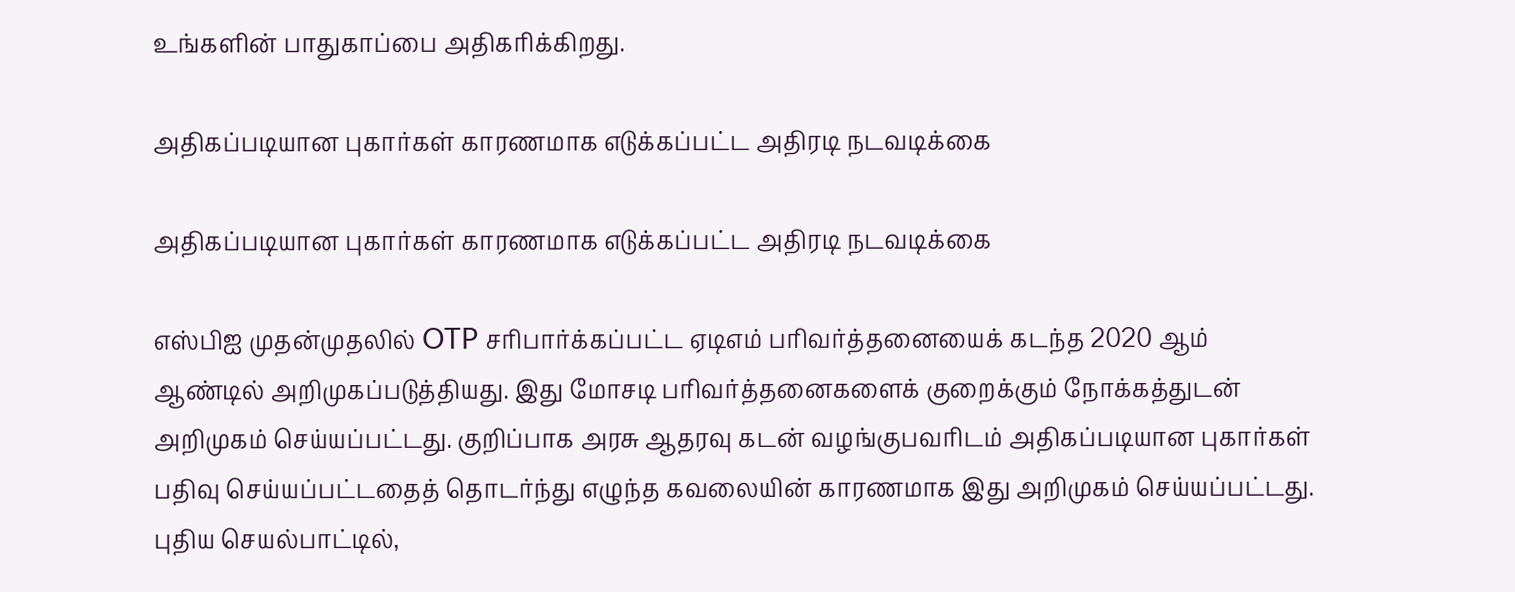உங்களின் பாதுகாப்பை அதிகரிக்கிறது.

அதிகப்படியான புகார்கள் காரணமாக எடுக்கப்பட்ட அதிரடி நடவடிக்கை

அதிகப்படியான புகார்கள் காரணமாக எடுக்கப்பட்ட அதிரடி நடவடிக்கை

எஸ்பிஐ முதன்முதலில் OTP சரிபார்க்கப்பட்ட ஏடிஎம் பரிவர்த்தனையைக் கடந்த 2020 ஆம் ஆண்டில் அறிமுகப்படுத்தியது. இது மோசடி பரிவர்த்தனைகளைக் குறைக்கும் நோக்கத்துடன் அறிமுகம் செய்யப்பட்டது. குறிப்பாக அரசு ஆதரவு கடன் வழங்குபவரிடம் அதிகப்படியான புகார்கள் பதிவு செய்யப்பட்டதைத் தொடர்ந்து எழுந்த கவலையின் காரணமாக இது அறிமுகம் செய்யப்பட்டது. புதிய செயல்பாட்டில்,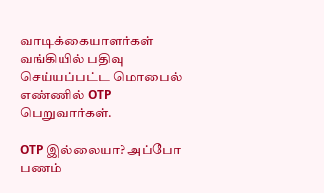வாடிக்கையாளர்கள் வங்கியில் பதிவு செய்யப்பட்ட மொபைல் எண்ணில் OTP பெறுவார்கள்.

OTP இல்லையா? அப்போ பணம்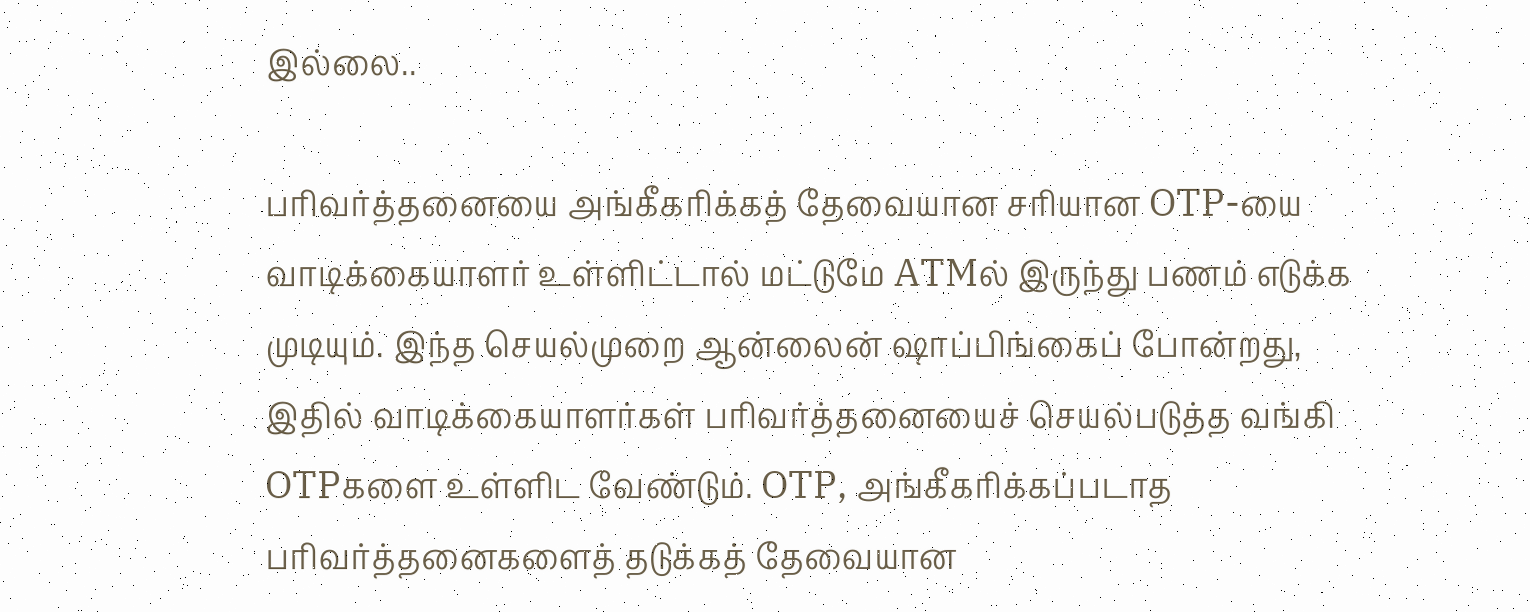இல்லை..

பரிவர்த்தனையை அங்கீகரிக்கத் தேவையான சரியான OTP-யை வாடிக்கையாளர் உள்ளிட்டால் மட்டுமே ATMல் இருந்து பணம் எடுக்க முடியும். இந்த செயல்முறை ஆன்லைன் ஷாப்பிங்கைப் போன்றது, இதில் வாடிக்கையாளர்கள் பரிவர்த்தனையைச் செயல்படுத்த வங்கி OTPகளை உள்ளிட வேண்டும். OTP, அங்கீகரிக்கப்படாத பரிவர்த்தனைகளைத் தடுக்கத் தேவையான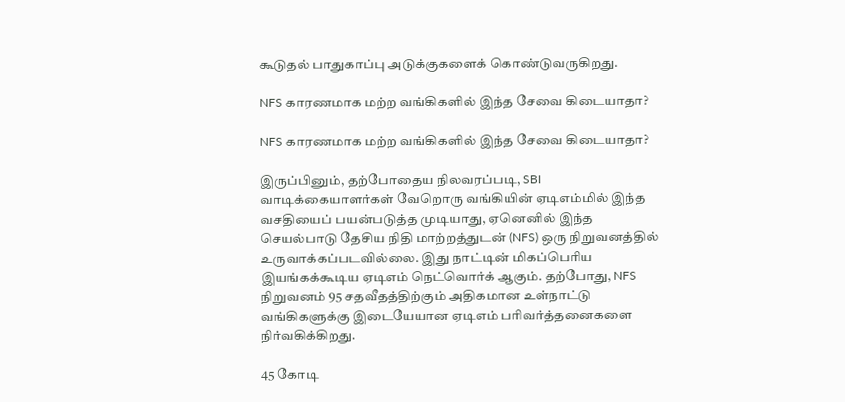கூடுதல் பாதுகாப்பு அடுக்குகளைக் கொண்டுவருகிறது.

NFS காரணமாக மற்ற வங்கிகளில் இந்த சேவை கிடையாதா?

NFS காரணமாக மற்ற வங்கிகளில் இந்த சேவை கிடையாதா?

இருப்பினும், தற்போதைய நிலவரப்படி, SBI வாடிக்கையாளர்கள் வேறொரு வங்கியின் ஏடிஎம்மில் இந்த வசதியைப் பயன்படுத்த முடியாது, ஏனெனில் இந்த செயல்பாடு தேசிய நிதி மாற்றத்துடன் (NFS) ஒரு நிறுவனத்தில் உருவாக்கப்படவில்லை. இது நாட்டின் மிகப்பெரிய இயங்கக்கூடிய ஏடிஎம் நெட்வொர்க் ஆகும். தற்போது, NFS நிறுவனம் 95 சதவீதத்திற்கும் அதிகமான உள்நாட்டு வங்கிகளுக்கு இடையேயான ஏடிஎம் பரிவர்த்தனைகளை நிர்வகிக்கிறது.

45 கோடி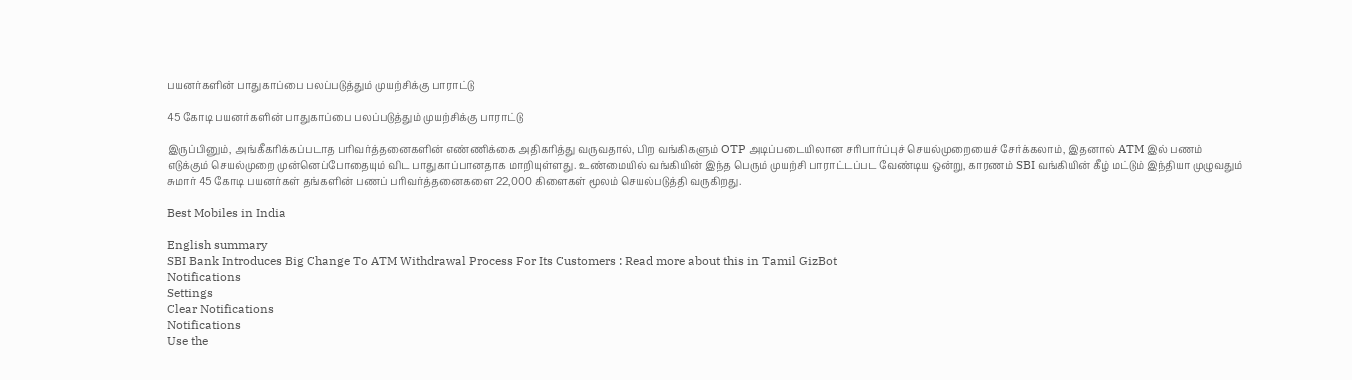பயனர்களின் பாதுகாப்பை பலப்படுத்தும் முயற்சிக்கு பாராட்டு

45 கோடி பயனர்களின் பாதுகாப்பை பலப்படுத்தும் முயற்சிக்கு பாராட்டு

இருப்பினும், அங்கீகரிக்கப்படாத பரிவர்த்தனைகளின் எண்ணிக்கை அதிகரித்து வருவதால், பிற வங்கிகளும் OTP அடிப்படையிலான சரிபார்ப்புச் செயல்முறையைச் சேர்க்கலாம், இதனால் ATM இல் பணம் எடுக்கும் செயல்முறை முன்னெப்போதையும் விட பாதுகாப்பானதாக மாறியுள்ளது. உண்மையில் வங்கியின் இந்த பெரும் முயற்சி பாராட்டப்பட வேண்டிய ஒன்று, காரணம் SBI வங்கியின் கீழ் மட்டும் இந்தியா முழுவதும் சுமார் 45 கோடி பயனர்கள் தங்களின் பணப் பரிவர்த்தனைகளை 22,000 கிளைகள் மூலம் செயல்படுத்தி வருகிறது.

Best Mobiles in India

English summary
SBI Bank Introduces Big Change To ATM Withdrawal Process For Its Customers : Read more about this in Tamil GizBot
Notifications
Settings
Clear Notifications
Notifications
Use the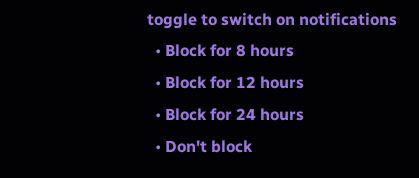toggle to switch on notifications
  • Block for 8 hours
  • Block for 12 hours
  • Block for 24 hours
  • Don't block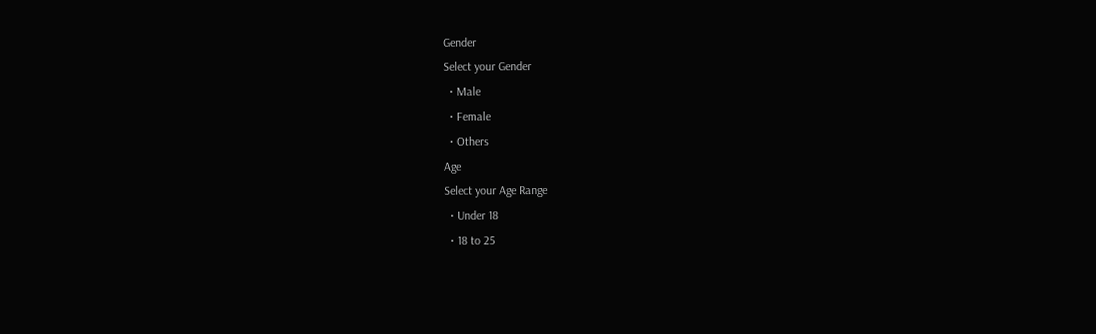Gender
Select your Gender
  • Male
  • Female
  • Others
Age
Select your Age Range
  • Under 18
  • 18 to 25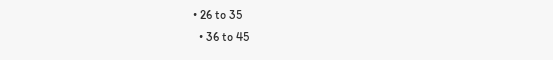• 26 to 35
  • 36 to 45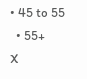• 45 to 55
  • 55+
X